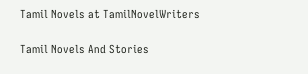Tamil Novels at TamilNovelWriters

Tamil Novels And Stories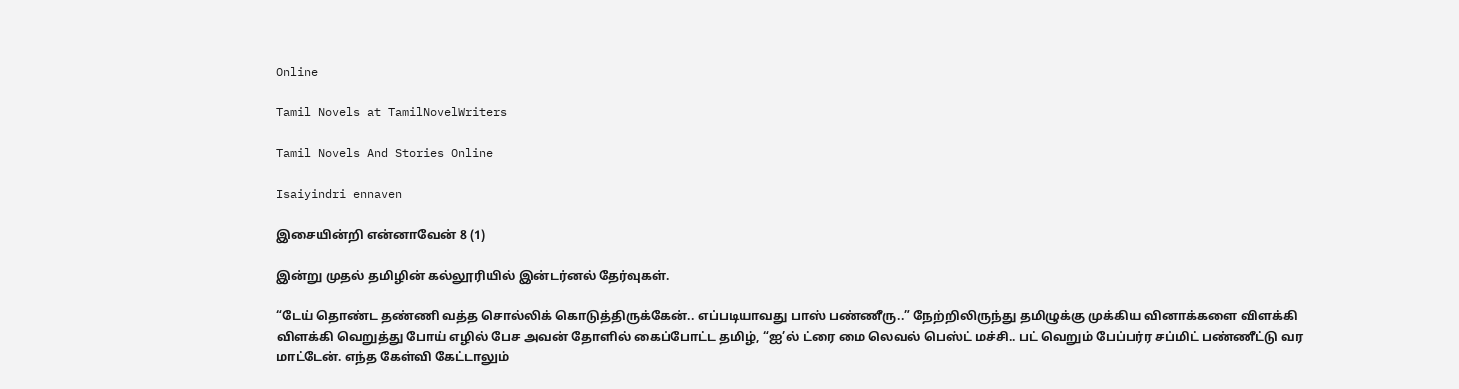Online

Tamil Novels at TamilNovelWriters

Tamil Novels And Stories Online

Isaiyindri ennaven

இசையின்றி என்னாவேன் 8 (1)

இன்று முதல் தமிழின் கல்லூரியில் இன்டர்னல் தேர்வுகள்.

“டேய் தொண்ட தண்ணி வத்த சொல்லிக் கொடுத்திருக்கேன்.. எப்படியாவது பாஸ் பண்ணீரு..” நேற்றிலிருந்து தமிழுக்கு முக்கிய வினாக்களை விளக்கி விளக்கி வெறுத்து போய் எழில் பேச அவன் தோளில் கைப்போட்ட தமிழ், “ஐ’ல் ட்ரை மை லெவல் பெஸ்ட் மச்சி.. பட் வெறும் பேப்பர்ர சப்மிட் பண்ணீட்டு வர மாட்டேன். எந்த கேள்வி கேட்டாலும்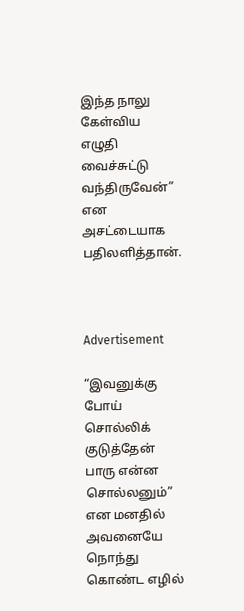இந்த நாலு கேள்விய எழுதி வைச்சுட்டு வந்திருவேன்” என அசட்டையாக பதிலளித்தான்.



Advertisement

“இவனுக்கு போய் சொல்லிக் குடுத்தேன் பாரு என்ன சொல்லனும்” என மனதில் அவனையே நொந்து கொண்ட எழில்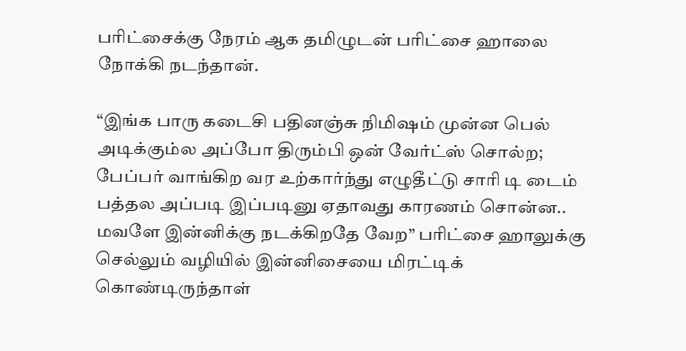பரிட்சைக்கு நேரம் ஆக தமிழுடன் பரிட்சை ஹாலை நோக்கி நடந்தான்.

“இங்க பாரு கடைசி பதினஞ்சு நிமிஷம் முன்ன பெல் அடிக்கும்ல அப்போ திரும்பி ஒன் வேர்ட்ஸ் சொல்ற; பேப்பர் வாங்கிற வர உற்கார்ந்து எழுதீட்டு சாரி டி டைம் பத்தல அப்படி இப்படினு ஏதாவது காரணம் சொன்ன.. மவளே இன்னிக்கு நடக்கிறதே வேற” பரிட்சை ஹாலுக்கு செல்லும் வழியில் இன்னிசையை மிரட்டிக் கொண்டிருந்தாள்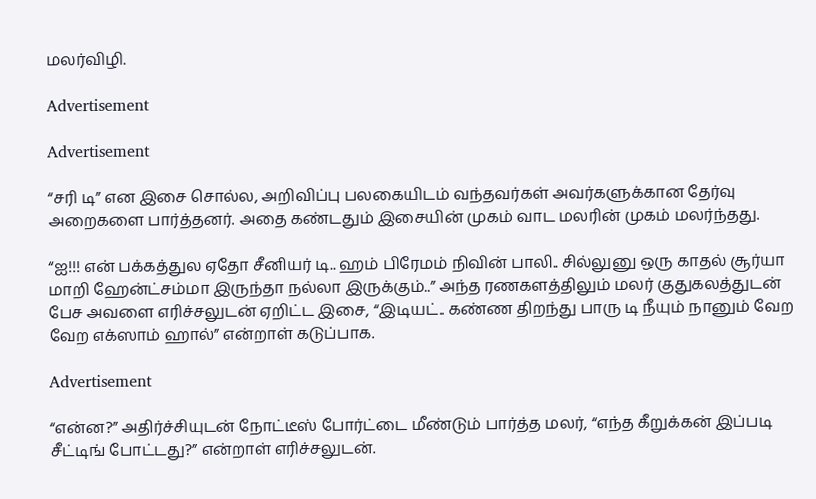மலர்விழி.

Advertisement

Advertisement

“சரி டி” என இசை சொல்ல, அறிவிப்பு பலகையிடம் வந்தவர்கள் அவர்களுக்கான தேர்வு அறைகளை பார்த்தனர். அதை கண்டதும் இசையின் முகம் வாட மலரின் முகம் மலர்ந்தது.

“ஐ!!! என் பக்கத்துல ஏதோ சீனியர் டி.. ஹம் பிரேமம் நிவின் பாலி.. சில்லுனு ஒரு காதல் சூர்யா மாறி ஹேன்ட்சம்மா இருந்தா நல்லா இருக்கும்..” அந்த ரணகளத்திலும் மலர் குதுகலத்துடன் பேச அவளை எரிச்சலுடன் ஏறிட்ட இசை, “இடியட்.. கண்ண திறந்து பாரு டி நீயும் நானும் வேற வேற எக்ஸாம் ஹால்” என்றாள் கடுப்பாக.

Advertisement

“என்ன?” அதிர்ச்சியுடன் நோட்டீஸ் போர்ட்டை மீண்டும் பார்த்த மலர், “எந்த கீறுக்கன் இப்படி சீட்டிங் போட்டது?” என்றாள் எரிச்சலுடன்.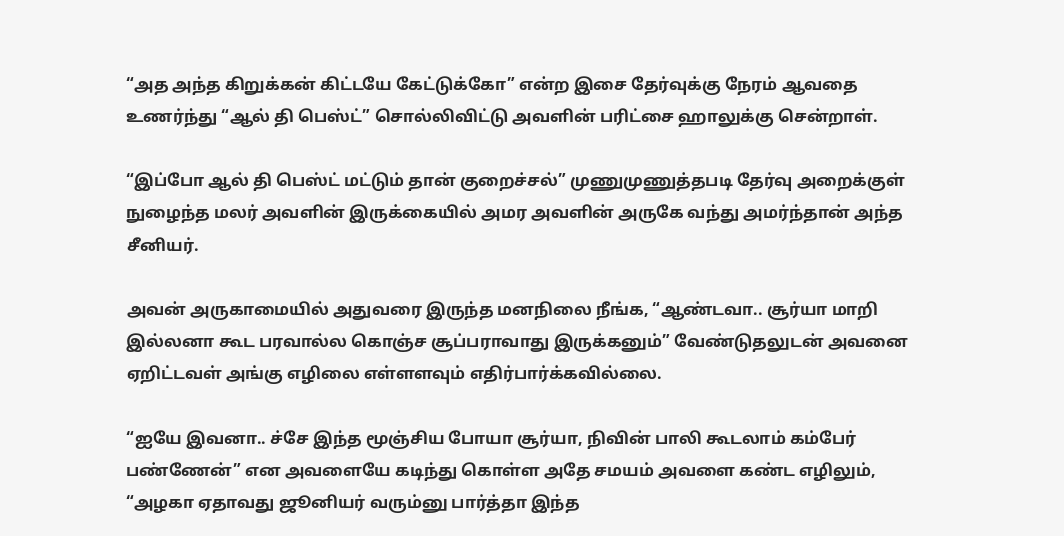“அத அந்த கிறுக்கன் கிட்டயே கேட்டுக்கோ” என்ற இசை தேர்வுக்கு நேரம் ஆவதை உணர்ந்து “ஆல் தி பெஸ்ட்” சொல்லிவிட்டு அவளின் பரிட்சை ஹாலுக்கு சென்றாள்.

“இப்போ ஆல் தி பெஸ்ட் மட்டும் தான் குறைச்சல்” முணுமுணுத்தபடி தேர்வு அறைக்குள் நுழைந்த மலர் அவளின் இருக்கையில் அமர அவளின் அருகே வந்து அமர்ந்தான் அந்த சீனியர்.

அவன் அருகாமையில் அதுவரை இருந்த மனநிலை நீங்க, “ஆண்டவா.. சூர்யா மாறி இல்லனா கூட பரவால்ல கொஞ்ச சூப்பராவாது இருக்கனும்” வேண்டுதலுடன் அவனை ஏறிட்டவள் அங்கு எழிலை எள்ளளவும் எதிர்பார்க்கவில்லை.

“ஐயே இவனா.. ச்சே இந்த மூஞ்சிய போயா சூர்யா, நிவின் பாலி கூடலாம் கம்பேர் பண்ணேன்” என அவளையே கடிந்து கொள்ள அதே சமயம் அவளை கண்ட எழிலும், “அழகா ஏதாவது ஜூனியர் வரும்னு பார்த்தா இந்த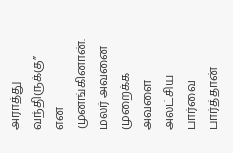அராத்து வந்திருக்கு” என முனங்கினான்‌. மலர் அவனை முறைக்க அவளை அலட்சிய பார்வை பார்த்தான்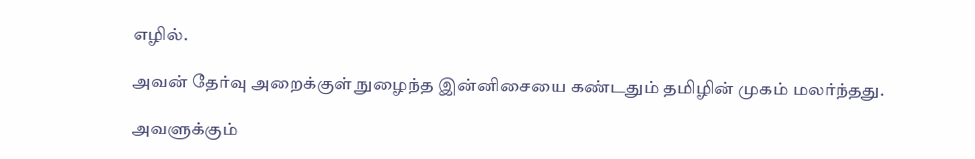எழில்.

அவன் தேர்வு அறைக்குள் நுழைந்த இன்னிசையை கண்டதும் தமிழின் முகம் மலர்ந்தது.

அவளுக்கும்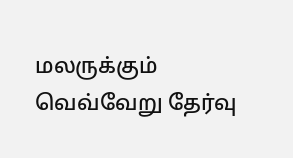மலருக்கும் வெவ்வேறு தேர்வு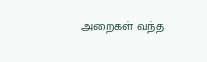அறைகள் வந்த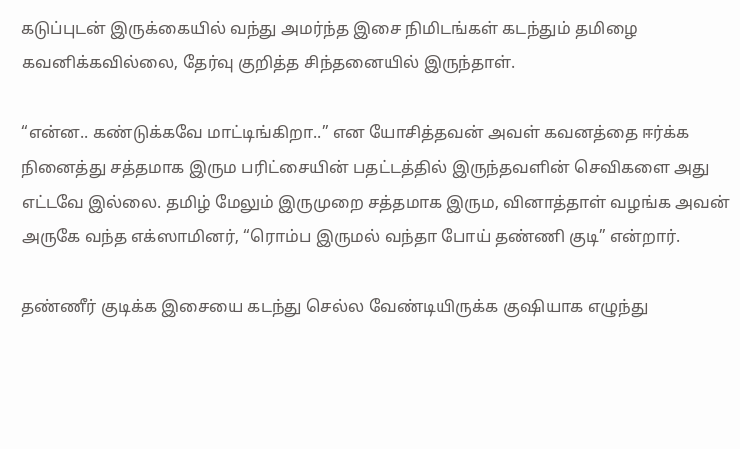கடுப்புடன் இருக்கையில் வந்து அமர்ந்த இசை நிமிடங்கள் கடந்தும் தமிழை கவனிக்கவில்லை, தேர்வு குறித்த சிந்தனையில் இருந்தாள்‌.

“என்ன.. கண்டுக்கவே மாட்டிங்கிறா..” என யோசித்தவன் அவள் கவனத்தை ஈர்க்க நினைத்து சத்தமாக இரும பரிட்சையின் பதட்டத்தில் இருந்தவளின் செவிகளை அது எட்டவே இல்லை. தமிழ் மேலும் இருமுறை சத்தமாக இரும, வினாத்தாள் வழங்க அவன் அருகே வந்த எக்ஸாமினர், “ரொம்ப இருமல் வந்தா போய் தண்ணி குடி” என்றார்.

தண்ணீர் குடிக்க இசையை கடந்து செல்ல வேண்டியிருக்க குஷியாக எழுந்து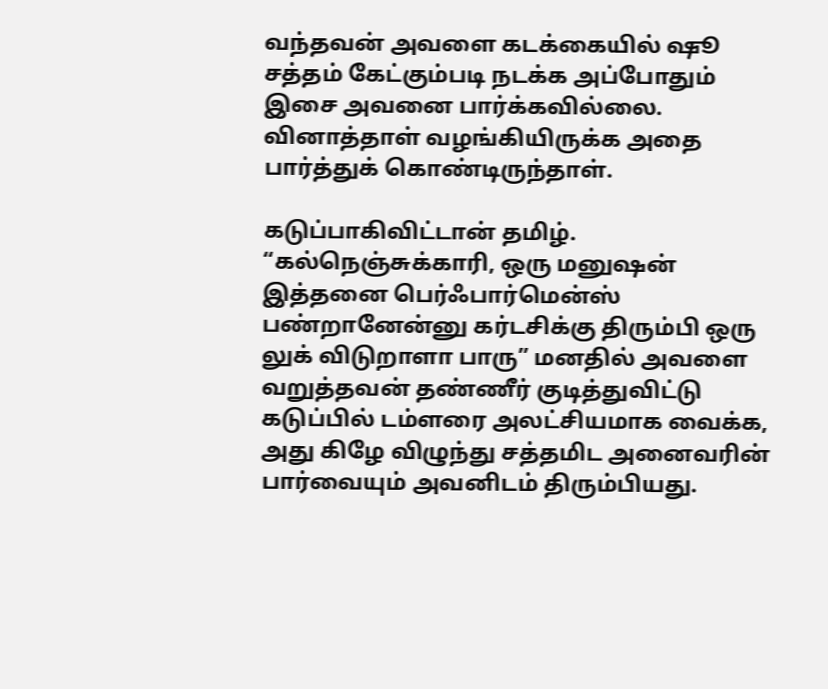வந்தவன் அவளை கடக்கையில் ஷூ சத்தம் கேட்கும்படி நடக்க அப்போதும் இசை அவனை பார்க்கவில்லை. வினாத்தாள் வழங்கியிருக்க அதை பார்த்துக் கொண்டிருந்தாள்.

கடுப்பாகிவிட்டான் தமிழ். “கல்நெஞ்சுக்காரி, ஒரு மனுஷன் இத்தனை பெர்ஃபார்மென்ஸ் பண்றானேன்னு கர்டசிக்கு திரும்பி ஒரு லுக் விடுறாளா பாரு” மனதில் அவளை வறுத்தவன் தண்ணீர் குடித்துவிட்டு கடுப்பில் டம்ளரை அலட்சியமாக வைக்க, அது கிழே விழுந்து சத்தமிட அனைவரின் பார்வையும் அவனிடம் திரும்பியது.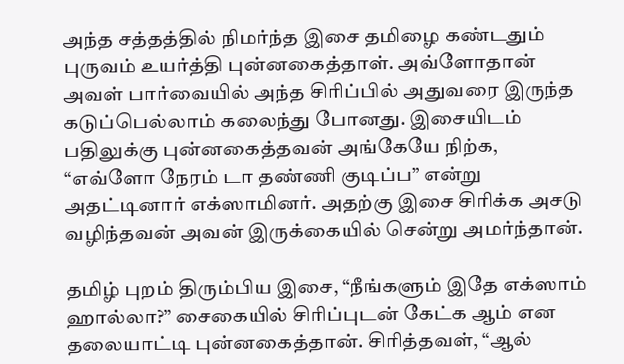அந்த சத்தத்தில் நிமர்ந்த இசை தமிழை கண்டதும் புருவம் உயர்த்தி புன்னகைத்தாள். அவ்ளோதான் அவள் பார்வையில் அந்த சிரிப்பில் அதுவரை இருந்த கடுப்பெல்லாம் கலைந்து போனது. இசையிடம் பதிலுக்கு புன்னகைத்தவன் அங்கேயே நிற்க, “எவ்ளோ நேரம் டா தண்ணி குடிப்ப” என்று அதட்டினார் எக்ஸாமினர். அதற்கு இசை சிரிக்க அசடு வழிந்தவன் அவன் இருக்கையில் சென்று அமர்ந்தான்.

தமிழ் புறம் திரும்பிய இசை, “நீங்களும் இதே எக்ஸாம் ஹால்லா?” சைகையில் சிரிப்புடன் கேட்க ஆம் என தலையாட்டி புன்னகைத்தான். சிரித்தவள், “ஆல்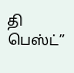தி பெஸ்ட்”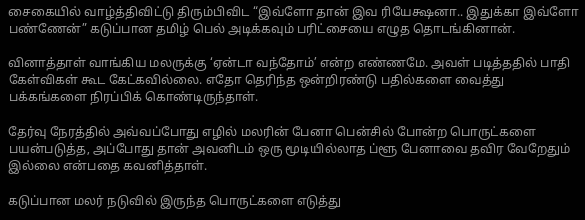சைகையில் வாழ்த்திவிட்டு திரும்பிவிட “இவ்ளோ தான் இவ ரியேக்ஷனா.. இதுக்கா இவ்ளோ பண்ணேன்” கடுப்பான தமிழ் பெல் அடிக்கவும் பரிட்சையை எழுத தொடங்கினான்.

வினாத்தாள் வாங்கிய மலருக்கு ‘ஏன்டா வந்தோம்’ என்ற எண்ணமே. அவள் படித்ததில் பாதி கேள்விகள் கூட கேட்கவில்லை. எதோ தெரிந்த ஒன்றிரண்டு பதில்களை வைத்து பக்கங்களை நிரப்பிக் கொண்டிருந்தாள்.

தேர்வு நேரத்தில் அவ்வப்போது எழில் மலரின் பேனா பென்சில் போன்ற பொருட்களை பயன்படுத்த, அப்போது தான் அவனிடம் ஒரு மூடியில்லாத ப்ளூ பேனாவை தவிர வேறேதும் இல்லை என்பதை கவனித்தாள்.

கடுப்பான மலர் நடுவில் இருந்த பொருட்களை எடுத்து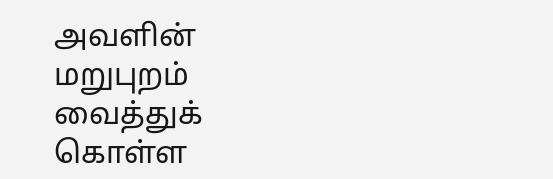அவளின் மறுபுறம் வைத்துக் கொள்ள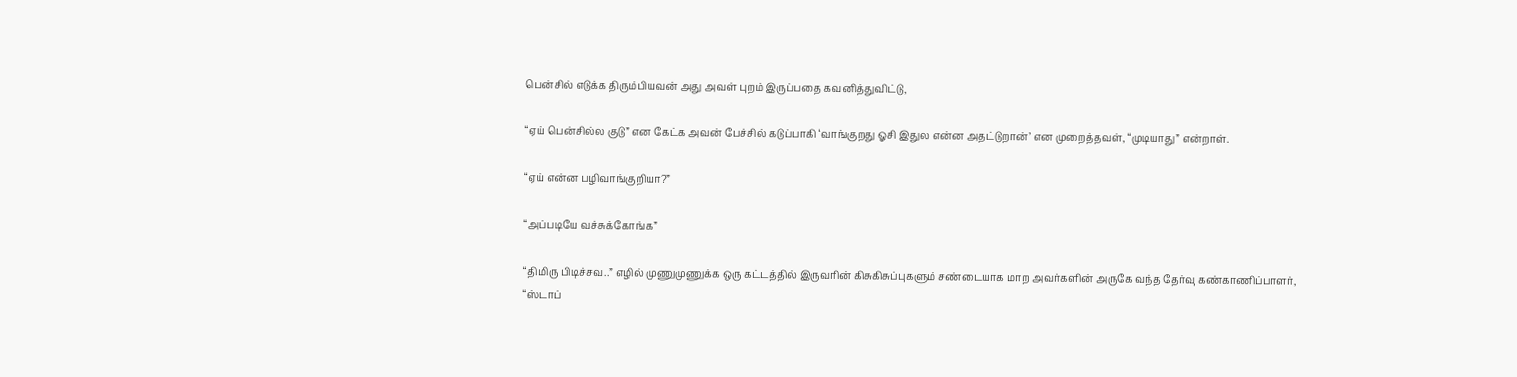பென்சில் எடுக்க திரும்பியவன் அது அவள் புறம் இருப்பதை கவனித்துவிட்டு,

“ஏய் பென்சில்ல குடு” என கேட்க அவன் பேச்சில் கடுப்பாகி ‘வாங்குறது ஓசி இதுல என்ன அதட்டுறான்’ என முறைத்தவள், “முடியாது” என்றாள்.

“ஏய் என்ன பழிவாங்குறியா?”

“அப்படியே வச்சுக்கோங்க”

“திமிரு பிடிச்சவ..” எழில் முணுமுணுக்க ஒரு கட்டத்தில் இருவரின் கிசுகிசுப்புகளும் சண்டையாக மாற அவர்களின் அருகே வந்த தேர்வு கண்காணிப்பாளர், “ஸ்டாப்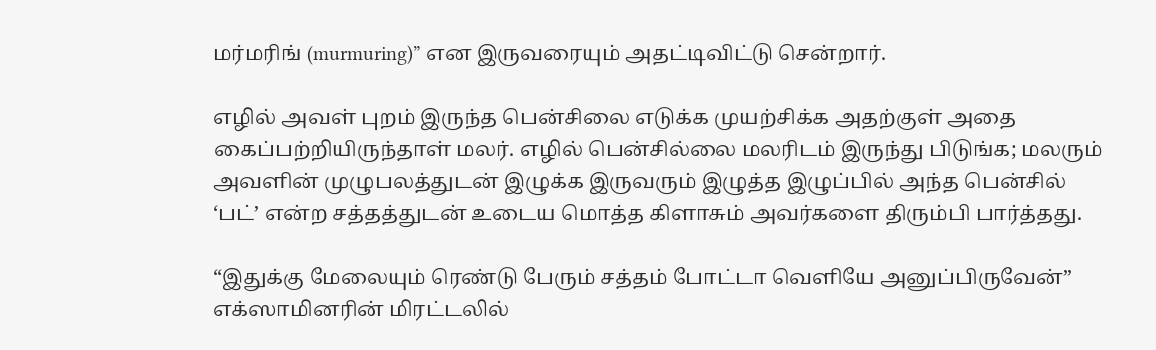மர்மரிங் (murmuring)” என இருவரையும் அதட்டிவிட்டு சென்றார்.

எழில் அவள் புறம் இருந்த பென்சிலை எடுக்க முயற்சிக்க அதற்குள் அதை கைப்பற்றியிருந்தாள் மலர். எழில் பென்சில்லை மலரிடம் இருந்து பிடுங்க; மலரும் அவளின் முழுபலத்துடன் இழுக்க இருவரும் இழுத்த இழுப்பில் அந்த பென்சில் ‘பட்’ என்ற சத்தத்துடன் உடைய மொத்த கிளாசும் அவர்களை திரும்பி பார்த்தது‌.

“இதுக்கு மேலையும் ரெண்டு பேரும் சத்தம் போட்டா வெளியே அனுப்பிருவேன்” எக்ஸாமினரின் மிரட்டலில்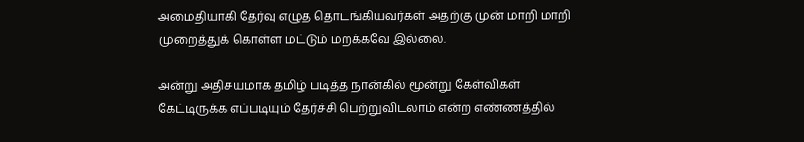அமைதியாகி தேர்வு எழுத தொடங்கியவர்கள் அதற்கு முன் மாறி மாறி முறைத்துக் கொள்ள மட்டும் மறக்கவே இல்லை.

அன்று அதிசயமாக தமிழ் படித்த நான்கில் மூன்று கேள்விகள் கேட்டிருக்க எப்படியும் தேர்ச்சி பெற்றுவிடலாம் என்ற எண்ணத்தில்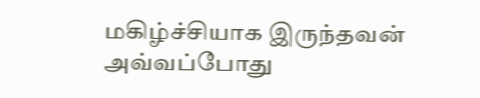மகிழ்ச்சியாக இருந்தவன் அவ்வப்போது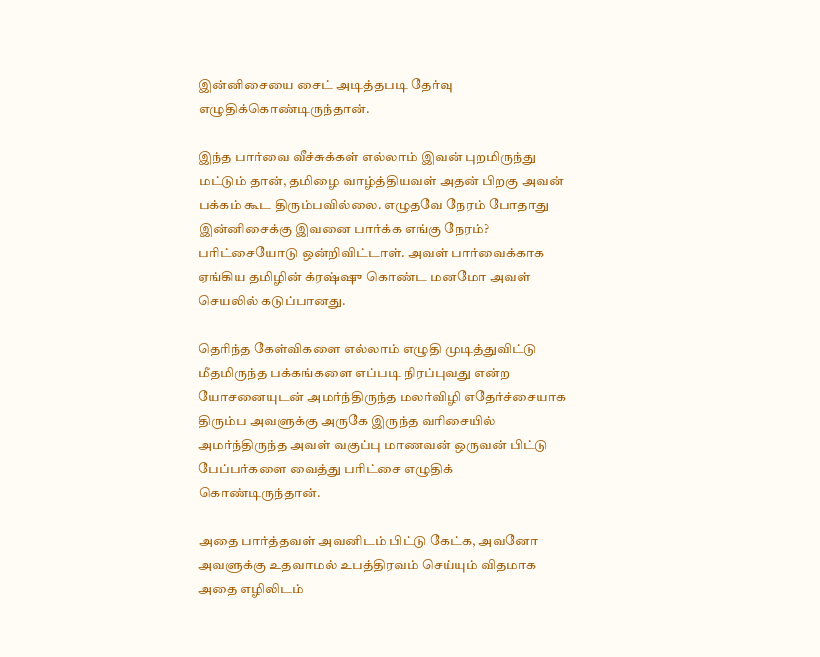இன்னிசையை சைட் அடித்தபடி தேர்வு எழுதிக்கொண்டிருந்தான்.

இந்த பார்வை வீச்சுக்கள் எல்லாம் இவன் புறமிருந்து மட்டும் தான், தமிழை வாழ்த்தியவள் அதன் பிறகு அவன் பக்கம் கூட திரும்பவில்லை. எழுதவே நேரம் போதாது இன்னிசைக்கு இவனை பார்க்க எங்கு நேரம்? பரிட்சையோடு ஒன்றிவிட்டாள். அவள் பார்வைக்காக ஏங்கிய தமிழின் க்ரஷ்ஷு கொண்ட மனமோ அவள் செயலில் கடுப்பானது.

தெரிந்த கேள்விகளை எல்லாம் எழுதி முடித்துவிட்டு மீதமிருந்த பக்கங்களை எப்படி நிரப்புவது என்ற யோசனையுடன் அமர்ந்திருந்த மலர்விழி எதேர்ச்சையாக திரும்ப அவளுக்கு அருகே இருந்த வரிசையில் அமர்ந்திருந்த அவள் வகுப்பு மாணவன் ஒருவன் பிட்டு பேப்பர்களை வைத்து பரிட்சை எழுதிக் கொண்டிருந்தான்.

அதை பார்த்தவள் அவனிடம் பிட்டு கேட்க, அவனோ அவளுக்கு உதவாமல் உபத்திரவம் செய்யும் விதமாக அதை எழிலிடம்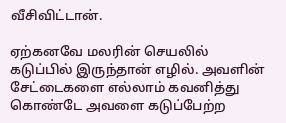வீசிவிட்டான்.

ஏற்கனவே மலரின் செயலில் கடுப்பில் இருந்தான் எழில். அவளின் சேட்டைகளை எல்லாம் கவனித்து கொண்டே அவளை கடுப்பேற்ற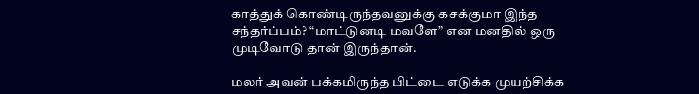காத்துக் கொண்டிருந்தவனுக்கு கசக்குமா இந்த சந்தர்ப்பம்? “மாட்டுனடி மவளே” என மனதில் ஒரு முடிவோடு தான் இருந்தான்.

மலர் அவன் பக்கமிருந்த பிட்டை எடுக்க முயற்சிக்க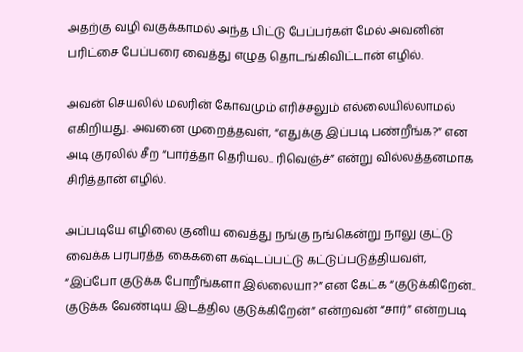அதற்கு வழி வகுக்காமல் அந்த பிட்டு பேப்பர்கள் மேல் அவனின் பரிட்சை பேப்பரை வைத்து எழுத தொடங்கிவிட்டான் எழில்.

அவன் செயலில் மலரின் கோவமும் எரிச்சலும் எல்லையில்லாமல் எகிறியது. அவனை முறைத்தவள், “எதுக்கு இப்படி பண்றீங்க?” என அடி குரலில் சீற “பார்த்தா தெரியல.. ரிவெஞ்ச்” என்று வில்லத்தனமாக சிரித்தான் எழில்.

அப்படியே எழிலை குனிய வைத்து நங்கு நங்கென்று நாலு குட்டு வைக்க பரபரத்த கைகளை கஷ்டப்பட்டு கட்டுப்படுத்தியவள், “இப்போ குடுக்க போறீங்களா இல்லையா?” என கேட்க “குடுக்கிறேன்.. குடுக்க வேண்டிய இடத்தில குடுக்கிறேன்” என்றவன் “சார்” என்றபடி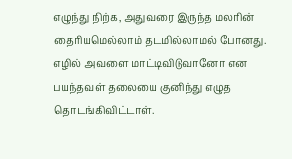எழுந்து நிற்க, அதுவரை இருந்த மலரின் தைரியமெல்லாம் தடமில்லாமல் போனது. எழில் அவளை மாட்டிவிடுவானோ என பயந்தவள் தலையை குனிந்து எழுத தொடங்கிவிட்டாள்.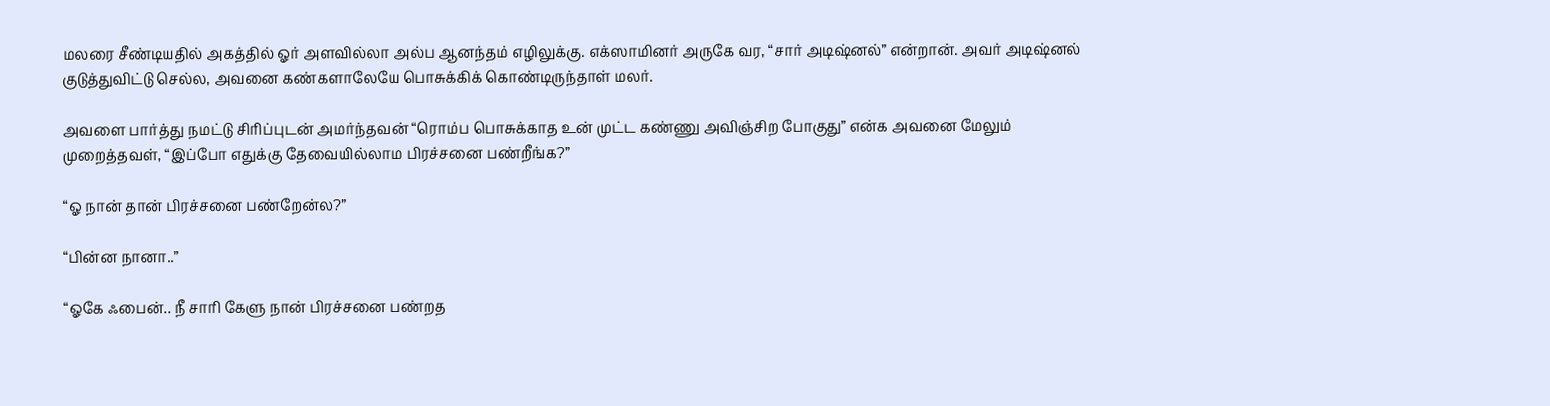மலரை சீண்டியதில் அகத்தில் ஓர் அளவில்லா அல்ப ஆனந்தம் எழிலுக்கு. எக்ஸாமினர் அருகே வர, “சார் அடிஷ்னல்” என்றான். அவர் அடிஷ்னல் குடுத்துவிட்டு செல்ல, அவனை கண்களாலேயே பொசுக்கிக் கொண்டிருந்தாள் மலர்.

அவளை பார்த்து நமட்டு சிரிப்புடன் அமர்ந்தவன் “ரொம்ப பொசுக்காத உன் முட்ட கண்ணு அவிஞ்சிற போகுது” என்க அவனை மேலும் முறைத்தவள், “இப்போ எதுக்கு தேவையில்லாம பிரச்சனை பண்றீங்க?”

“ஓ நான் தான் பிரச்சனை பண்றேன்ல?”

“பின்ன நானா..”

“ஓகே ஃபைன்.. நீ சாரி கேளு நான் பிரச்சனை பண்றத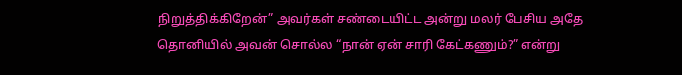நிறுத்திக்கிறேன்” அவர்கள் சண்டையிட்ட அன்று மலர் பேசிய அதே தொனியில் அவன் சொல்ல “நான் ஏன் சாரி கேட்கணும்?” என்று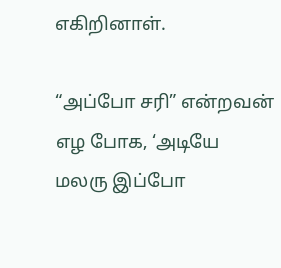எகிறினாள்.

“அப்போ சரி” என்றவன் எழ போக, ‘அடியே மலரு இப்போ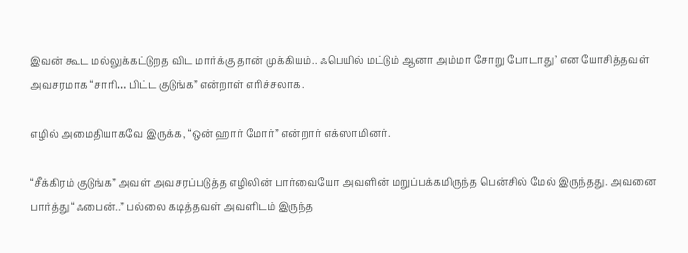இவன் கூட மல்லுக்கட்டுறத விட மார்க்கு தான் முக்கியம்.. ஃபெயில் மட்டும் ஆனா அம்மா சோறு போடாது’ என யோசித்தவள் அவசரமாக “சாரி… பிட்ட குடுங்க” என்றாள் எரிச்சலாக.

எழில் அமைதியாகவே இருக்க, “ஒன் ஹார் மோர்” என்றார் எக்ஸாமினர்.

“சீக்கிரம் குடுங்க” அவள் அவசரப்படுத்த எழிலின் பார்வையோ அவளின் மறுப்பக்கமிருந்த பென்சில் மேல் இருந்தது. அவனை பார்த்து “ஃபைன்..” பல்லை கடித்தவள் அவளிடம் இருந்த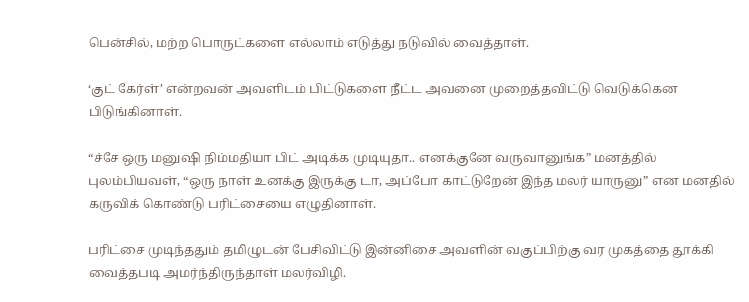பென்சில், மற்ற பொருட்களை எல்லாம் எடுத்து நடுவில் வைத்தாள்.

‘குட் கேர்ள்’ என்றவன் அவளிடம் பிட்டுகளை நீட்ட அவனை முறைத்தவிட்டு வெடுக்கென பிடுங்கினாள்.

“ச்சே ஒரு மனுஷி நிம்மதியா பிட் அடிக்க முடியுதா.. எனக்குனே வருவானுங்க” மனத்தில் புலம்பியவள், “ஒரு நாள் உனக்கு இருக்கு டா, அப்போ காட்டுறேன் இந்த மலர் யாருனு” என மனதில் கருவிக் கொண்டு பரிட்சையை எழுதினாள்.

பரிட்சை முடிந்ததும் தமிழுடன் பேசிவிட்டு இன்னிசை அவளின் வகுப்பிற்கு வர முகத்தை தூக்கி வைத்தபடி அமர்ந்திருந்தாள் மலர்விழி.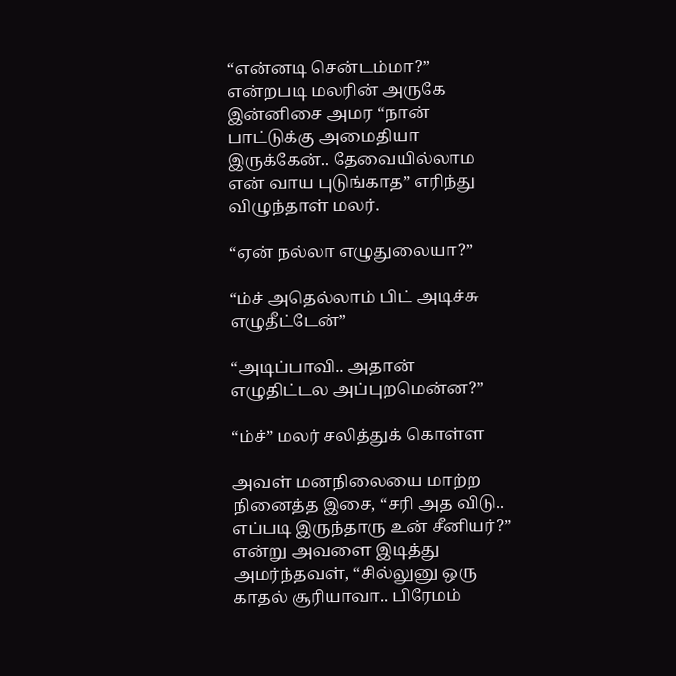“என்னடி சென்டம்மா?” என்றபடி மலரின் அருகே இன்னிசை அமர “நான் பாட்டுக்கு அமைதியா இருக்கேன்.. தேவையில்லாம என் வாய புடுங்காத” எரிந்து விழுந்தாள் மலர்.

“ஏன் நல்லா எழுதுலையா?”

“ம்ச் அதெல்லாம் பிட் அடிச்சு எழுதீட்டேன்”

“அடிப்பாவி.. அதான் எழுதிட்டல அப்புறமென்ன?”

“ம்ச்” மலர் சலித்துக் கொள்ள

அவள் மனநிலையை மாற்ற நினைத்த இசை, “சரி அத விடு.. எப்படி இருந்தாரு உன் சீனியர்?” என்று அவளை இடித்து அமர்ந்தவள், “சில்லுனு ஒரு காதல் சூரியாவா.. பிரேமம்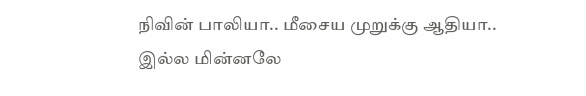நிவின் பாலியா.. மீசைய முறுக்கு ஆதியா.. இல்ல மின்னலே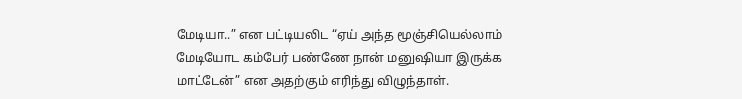மேடியா..” என பட்டியலிட “ஏய் அந்த மூஞ்சியெல்லாம் மேடியோட கம்பேர் பண்ணே நான் மனுஷியா இருக்க மாட்டேன்” என அதற்கும் எரிந்து விழுந்தாள்.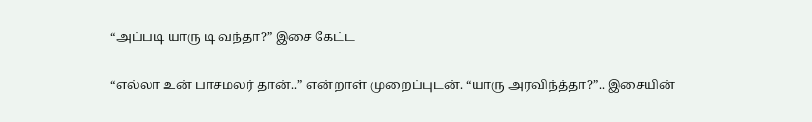“அப்படி யாரு டி வந்தா?” இசை கேட்ட

“எல்லா உன் பாசமலர் தான்..” என்றாள் முறைப்புடன். “யாரு அரவிந்த்தா?”.. இசையின்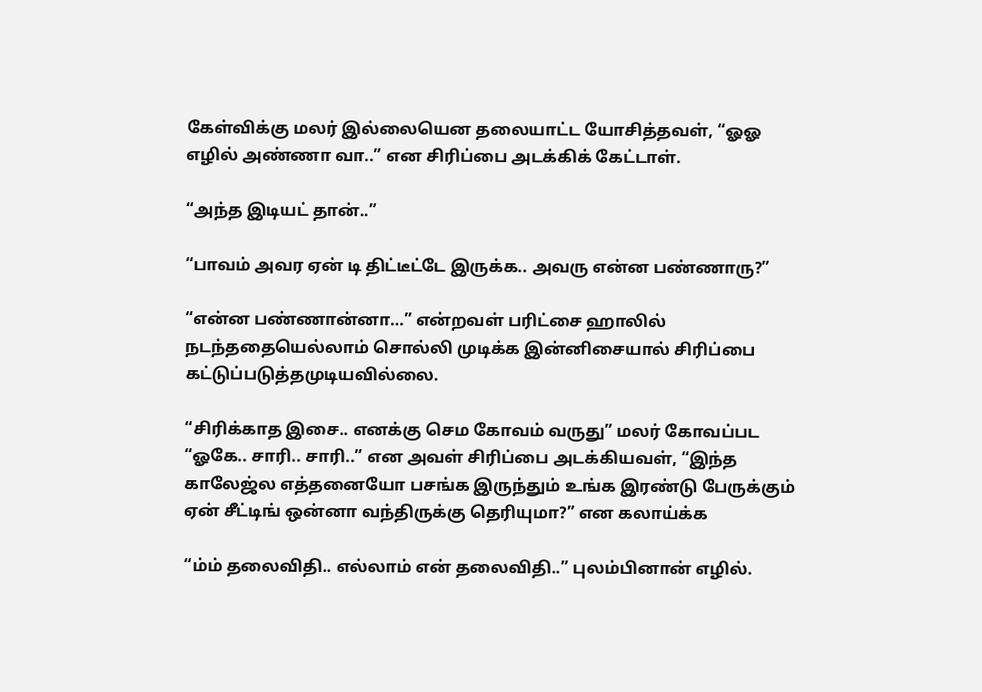கேள்விக்கு மலர் இல்லையென தலையாட்ட யோசித்தவள், “ஓஓ எழில் அண்ணா வா..” என சிரிப்பை அடக்கிக் கேட்டாள்.

“அந்த இடியட் தான்..”

“பாவம் அவர ஏன் டி திட்டீட்டே இருக்க.. அவரு என்ன பண்ணாரு?”

“என்ன பண்ணான்னா…” என்றவள் பரிட்சை ஹாலில் நடந்ததையெல்லாம் சொல்லி முடிக்க இன்னிசையால் சிரிப்பை கட்டுப்படுத்தமுடியவில்லை.

“சிரிக்காத இசை.. எனக்கு செம கோவம் வருது” மலர் கோவப்பட  “ஓகே.. சாரி.. சாரி..” என அவள் சிரிப்பை அடக்கியவள், “இந்த காலேஜ்ல எத்தனையோ பசங்க இருந்தும் உங்க இரண்டு பேருக்கும் ஏன் சீட்டிங் ஒன்னா வந்திருக்கு தெரியுமா?” என கலாய்க்க

“ம்ம் தலைவிதி.. எல்லாம் என் தலைவிதி..” புலம்பினான் எழில்.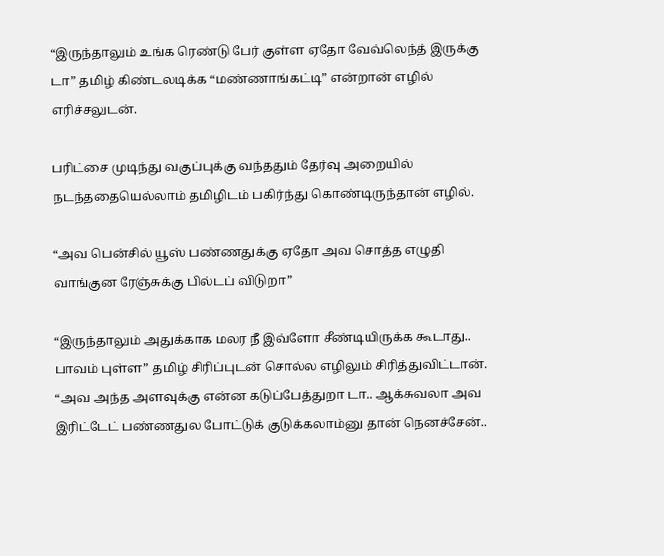“இருந்தாலும் உங்க ரெண்டு பேர் குள்ள ஏதோ வேவ்லெந்த் இருக்கு டா” தமிழ் கிண்டலடிக்க “மண்ணாங்கட்டி” என்றான் எழில் எரிச்சலுடன்.

பரிட்சை முடிந்து வகுப்புக்கு வந்ததும் தேர்வு அறையில் நடந்ததையெல்லாம் தமிழிடம் பகிர்ந்து கொண்டிருந்தான் எழில்.

“அவ பென்சில் யூஸ் பண்ணதுக்கு ஏதோ அவ சொத்த எழுதி வாங்குன ரேஞ்சுக்கு பில்டப் விடுறா”

“இருந்தாலும் அதுக்காக மலர நீ இவ்ளோ சீண்டியிருக்க கூடாது.. பாவம் புள்ள” தமிழ் சிரிப்புடன் சொல்ல எழிலும் சிரித்துவிட்டான். “அவ அந்த அளவுக்கு என்ன கடுப்பேத்துறா டா.. ஆக்சுவலா அவ இரிட்டேட் பண்ணதுல போட்டுக் குடுக்கலாம்னு தான் நெனச்சேன்..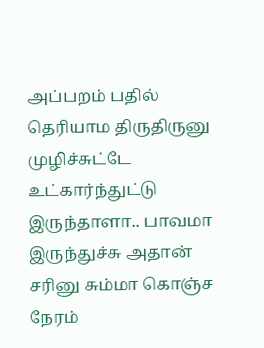அப்பறம் பதில் தெரியாம திருதிருனு முழிச்சுட்டே உட்கார்ந்துட்டு இருந்தாளா.. பாவமா இருந்துச்சு அதான் சரினு சும்மா கொஞ்ச நேரம்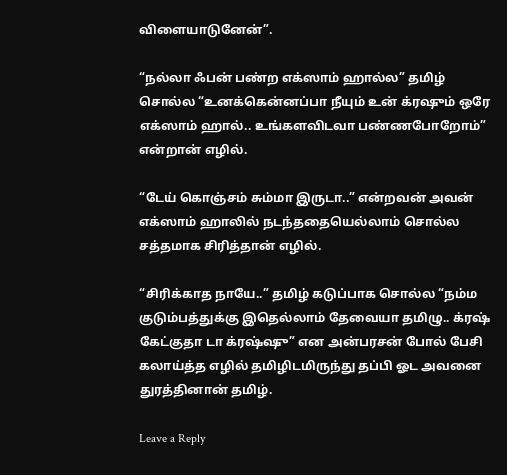விளையாடுனேன்”.

“நல்லா ஃபன் பண்ற எக்ஸாம் ஹால்ல” தமிழ் சொல்ல “உனக்கென்னப்பா நீயும் உன் க்ரஷும் ஒரே எக்ஸாம் ஹால்.. உங்களவிடவா பண்ணபோறோம்” என்றான் எழில்.

“டேய் கொஞ்சம் சும்மா இருடா..” என்றவன் அவன் எக்ஸாம் ஹாலில் நடந்ததையெல்லாம் சொல்ல சத்தமாக சிரித்தான் எழில்.

“சிரிக்காத நாயே..” தமிழ் கடுப்பாக சொல்ல “நம்ம குடும்பத்துக்கு இதெல்லாம் தேவையா தமிழு.. க்ரஷ் கேட்குதா டா க்ரஷ்ஷு” என அன்பரசன் போல் பேசி கலாய்த்த எழில் தமிழிடமிருந்து தப்பி ஓட அவனை துரத்தினான் தமிழ்.

Leave a Reply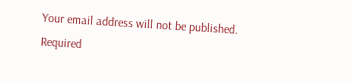Your email address will not be published. Required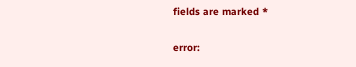fields are marked *

error: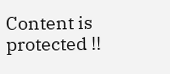Content is protected !!